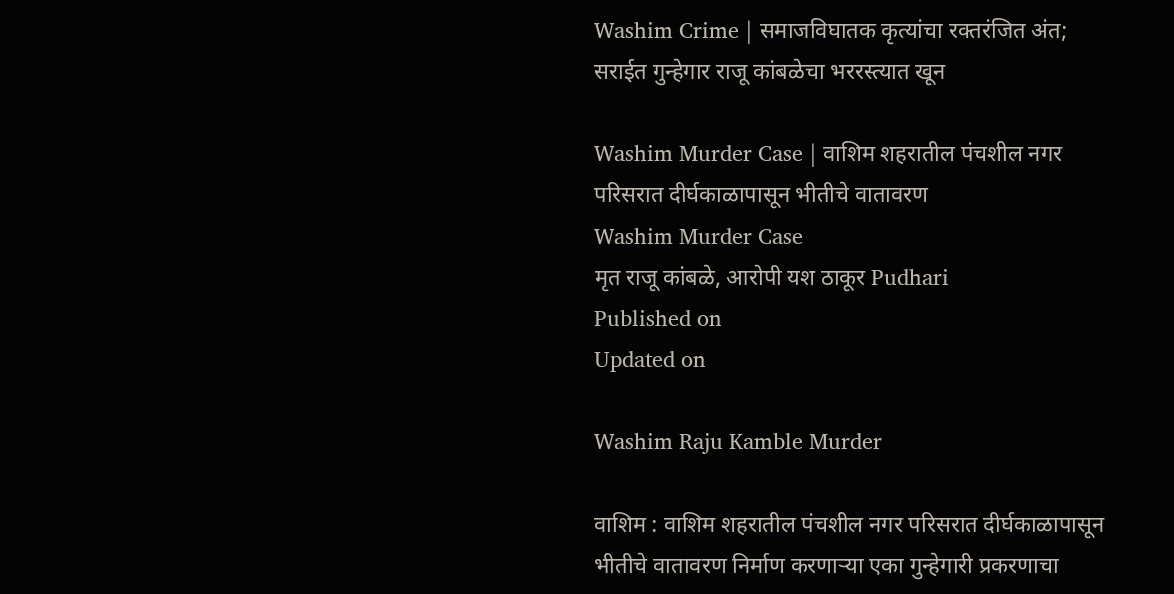Washim Crime | समाजविघातक कृत्यांचा रक्तरंजित अंत; सराईत गुन्हेगार राजू कांबळेचा भररस्त्यात खून

Washim Murder Case | वाशिम शहरातील पंचशील नगर परिसरात दीर्घकाळापासून भीतीचे वातावरण
Washim Murder Case
मृत राजू कांबळे, आरोपी यश ठाकूर Pudhari
Published on
Updated on

Washim Raju Kamble Murder

वाशिम : वाशिम शहरातील पंचशील नगर परिसरात दीर्घकाळापासून भीतीचे वातावरण निर्माण करणाऱ्या एका गुन्हेगारी प्रकरणाचा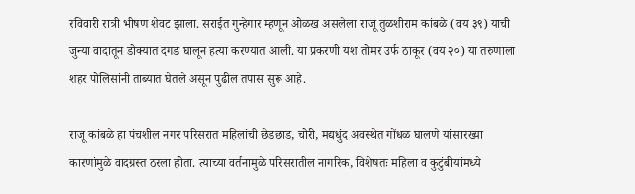रविवारी रात्री भीषण शेवट झाला. सराईत गुन्हेगार म्हणून ओळख असलेला राजू तुळशीराम कांबळे (वय ३९) याची जुन्या वादातून डोक्यात दगड घालून हत्या करण्यात आली. या प्रकरणी यश तोमर उर्फ ठाकूर (वय २०) या तरुणाला शहर पोलिसांनी ताब्यात घेतले असून पुढील तपास सुरू आहे.

राजू कांबळे हा पंचशील नगर परिसरात महिलांची छेडछाड, चोरी, मद्यधुंद अवस्थेत गोंधळ घालणे यांसारख्या कारणांमुळे वादग्रस्त ठरला होता. त्याच्या वर्तनामुळे परिसरातील नागरिक, विशेषतः महिला व कुटुंबीयांमध्ये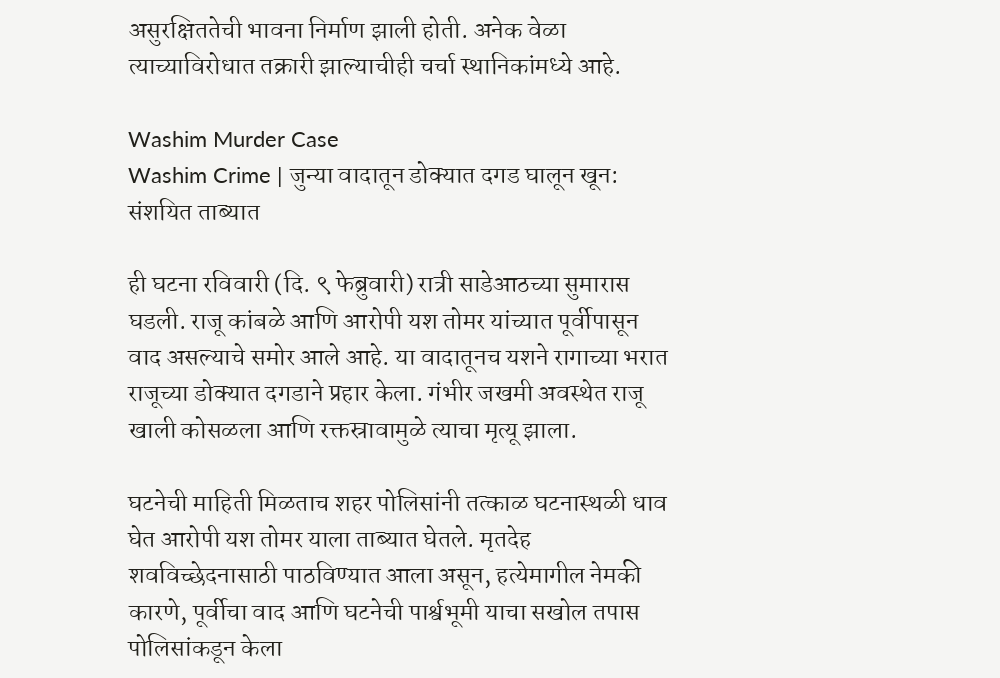असुरक्षिततेची भावना निर्माण झाली होती. अनेक वेळा त्याच्याविरोधात तक्रारी झाल्याचीही चर्चा स्थानिकांमध्ये आहे.

Washim Murder Case
Washim Crime | जुन्या वादातून डोक्यात दगड घालून खून: संशयित ताब्यात

ही घटना रविवारी (दि. ९ फेब्रुवारी) रात्री साडेआठच्या सुमारास घडली. राजू कांबळे आणि आरोपी यश तोमर यांच्यात पूर्वीपासून वाद असल्याचे समोर आले आहे. या वादातूनच यशने रागाच्या भरात राजूच्या डोक्यात दगडाने प्रहार केला. गंभीर जखमी अवस्थेत राजू खाली कोसळला आणि रक्तस्रावामुळे त्याचा मृत्यू झाला.

घटनेची माहिती मिळताच शहर पोलिसांनी तत्काळ घटनास्थळी धाव घेत आरोपी यश तोमर याला ताब्यात घेतले. मृतदेह शवविच्छेदनासाठी पाठविण्यात आला असून, हत्येमागील नेमकी कारणे, पूर्वीचा वाद आणि घटनेची पार्श्वभूमी याचा सखोल तपास पोलिसांकडून केला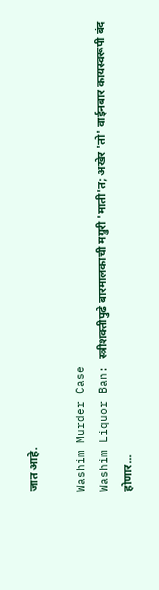जात आहे.

Washim Murder Case
Washim Liquor Ban: स्त्रीशक्तीपुढे बारमालकाची मग्रुरी 'माती'त; अखेर 'तो' वाईनबार कायस्वरूपी बंद होणार...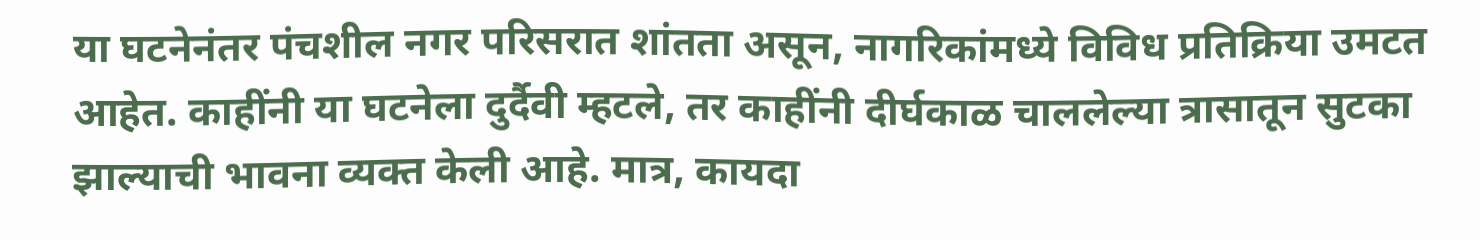या घटनेनंतर पंचशील नगर परिसरात शांतता असून, नागरिकांमध्ये विविध प्रतिक्रिया उमटत आहेत. काहींनी या घटनेला दुर्दैवी म्हटले, तर काहींनी दीर्घकाळ चाललेल्या त्रासातून सुटका झाल्याची भावना व्यक्त केली आहे. मात्र, कायदा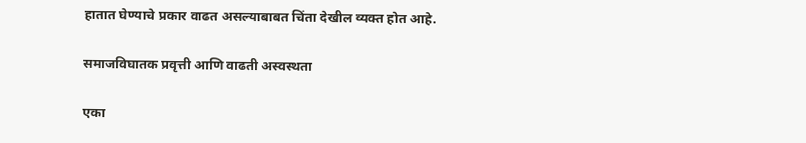हातात घेण्याचे प्रकार वाढत असल्याबाबत चिंता देखील व्यक्त होत आहे.

समाजविघातक प्रवृत्ती आणि वाढती अस्वस्थता

एका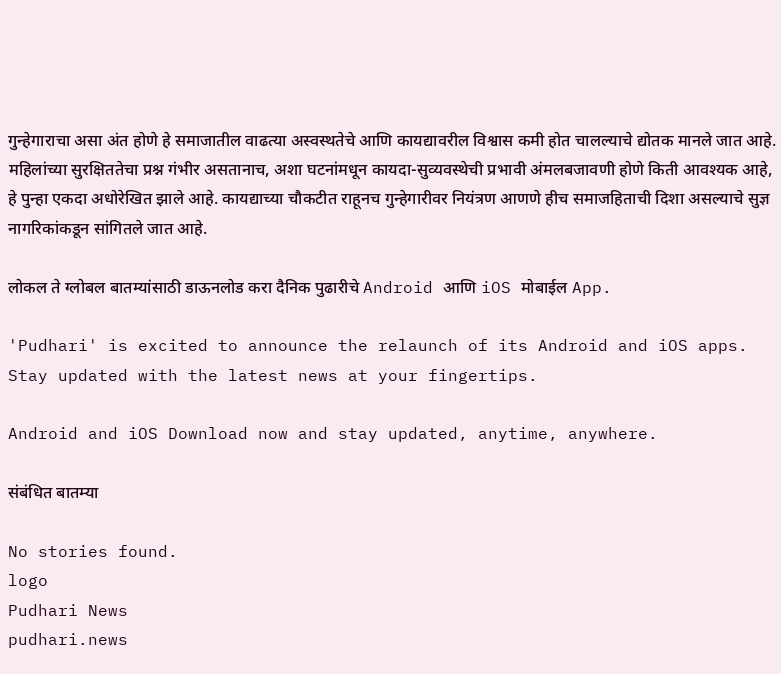गुन्हेगाराचा असा अंत होणे हे समाजातील वाढत्या अस्वस्थतेचे आणि कायद्यावरील विश्वास कमी होत चालल्याचे द्योतक मानले जात आहे. महिलांच्या सुरक्षिततेचा प्रश्न गंभीर असतानाच, अशा घटनांमधून कायदा-सुव्यवस्थेची प्रभावी अंमलबजावणी होणे किती आवश्यक आहे, हे पुन्हा एकदा अधोरेखित झाले आहे. कायद्याच्या चौकटीत राहूनच गुन्हेगारीवर नियंत्रण आणणे हीच समाजहिताची दिशा असल्याचे सुज्ञ नागरिकांकडून सांगितले जात आहे.

लोकल ते ग्लोबल बातम्यांसाठी डाऊनलोड करा दैनिक पुढारीचे Android आणि iOS मोबाईल App.

'Pudhari' is excited to announce the relaunch of its Android and iOS apps. Stay updated with the latest news at your fingertips.

Android and iOS Download now and stay updated, anytime, anywhere.

संबंधित बातम्या

No stories found.
logo
Pudhari News
pudhari.news